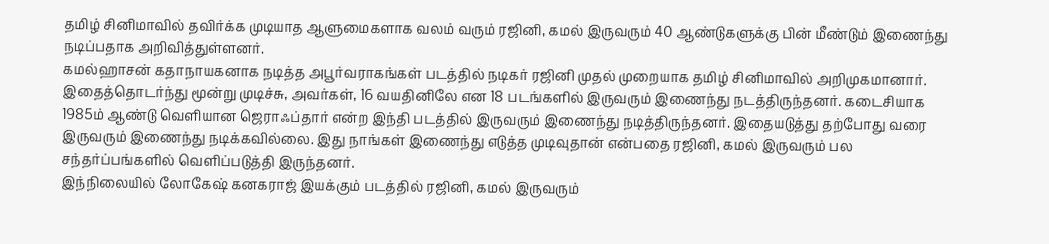தமிழ் சினிமாவில் தவிர்க்க முடியாத ஆளுமைகளாக வலம் வரும் ரஜினி, கமல் இருவரும் 40 ஆண்டுகளுக்கு பின் மீண்டும் இணைந்து நடிப்பதாக அறிவித்துள்ளனர்.
கமல்ஹாசன் கதாநாயகனாக நடித்த அபூர்வராகங்கள் படத்தில் நடிகர் ரஜினி முதல் முறையாக தமிழ் சினிமாவில் அறிமுகமானார். இதைத்தொடர்ந்து மூன்று முடிச்சு, அவர்கள், 16 வயதினிலே என 18 படங்களில் இருவரும் இணைந்து நடத்திருந்தனர். கடைசியாக 1985ம் ஆண்டு வெளியான ஜெராஃப்தார் என்ற இந்தி படத்தில் இருவரும் இணைந்து நடித்திருந்தனர். இதையடுத்து தற்போது வரை இருவரும் இணைந்து நடிக்கவில்லை. இது நாங்கள் இணைந்து எடுத்த முடிவுதான் என்பதை ரஜினி, கமல் இருவரும் பல சந்தர்ப்பங்களில் வெளிப்படுத்தி இருந்தனர்.
இந்நிலையில் லோகேஷ் கனகராஜ் இயக்கும் படத்தில் ரஜினி, கமல் இருவரும்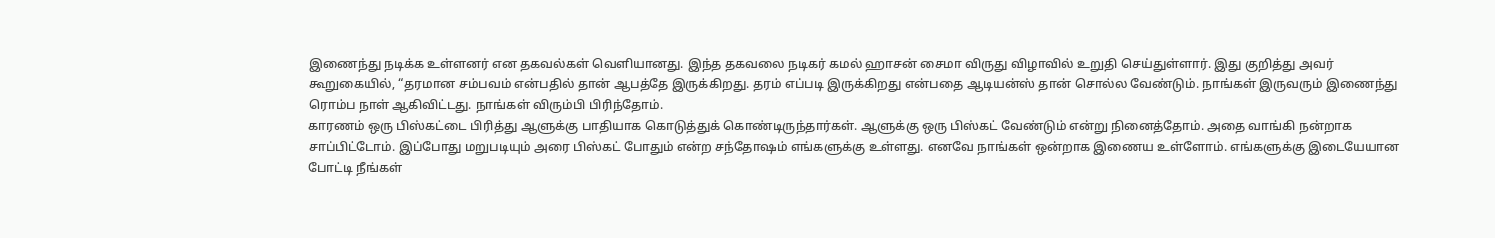இணைந்து நடிக்க உள்ளனர் என தகவல்கள் வெளியானது. இந்த தகவலை நடிகர் கமல் ஹாசன் சைமா விருது விழாவில் உறுதி செய்துள்ளார். இது குறித்து அவர் கூறுகையில், “தரமான சம்பவம் என்பதில் தான் ஆபத்தே இருக்கிறது. தரம் எப்படி இருக்கிறது என்பதை ஆடியன்ஸ் தான் சொல்ல வேண்டும். நாங்கள் இருவரும் இணைந்து ரொம்ப நாள் ஆகிவிட்டது. நாங்கள் விரும்பி பிரிந்தோம்.
காரணம் ஒரு பிஸ்கட்டை பிரித்து ஆளுக்கு பாதியாக கொடுத்துக் கொண்டிருந்தார்கள். ஆளுக்கு ஒரு பிஸ்கட் வேண்டும் என்று நினைத்தோம். அதை வாங்கி நன்றாக சாப்பிட்டோம். இப்போது மறுபடியும் அரை பிஸ்கட் போதும் என்ற சந்தோஷம் எங்களுக்கு உள்ளது. எனவே நாங்கள் ஒன்றாக இணைய உள்ளோம். எங்களுக்கு இடையேயான போட்டி நீங்கள்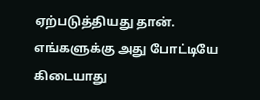ஏற்படுத்தியது தான். எங்களுக்கு அது போட்டியே கிடையாது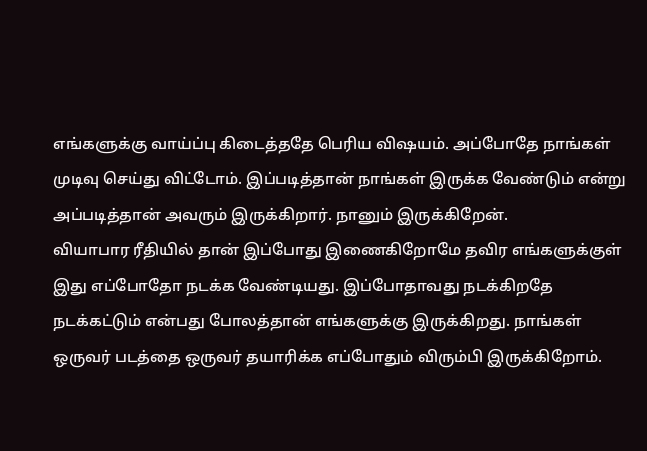எங்களுக்கு வாய்ப்பு கிடைத்ததே பெரிய விஷயம். அப்போதே நாங்கள் முடிவு செய்து விட்டோம். இப்படித்தான் நாங்கள் இருக்க வேண்டும் என்று அப்படித்தான் அவரும் இருக்கிறார். நானும் இருக்கிறேன்.
வியாபார ரீதியில் தான் இப்போது இணைகிறோமே தவிர எங்களுக்குள் இது எப்போதோ நடக்க வேண்டியது. இப்போதாவது நடக்கிறதே நடக்கட்டும் என்பது போலத்தான் எங்களுக்கு இருக்கிறது. நாங்கள் ஒருவர் படத்தை ஒருவர் தயாரிக்க எப்போதும் விரும்பி இருக்கிறோம்.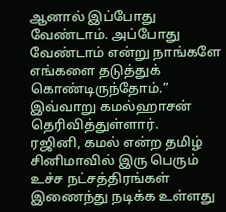ஆனால் இப்போது வேண்டாம். அப்போது வேண்டாம் என்று நாங்களே எங்களை தடுத்துக் கொண்டிருந்தோம்.” இவ்வாறு கமல்ஹாசன் தெரிவித்துள்ளார்.
ரஜினி, கமல் என்ற தமிழ் சினிமாவில் இரு பெரும் உச்ச நட்சத்திரங்கள் இணைந்து நடிக்க உள்ளது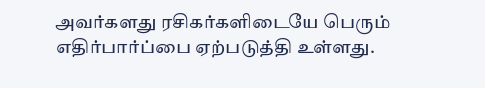அவர்களது ரசிகர்களிடையே பெரும் எதிர்பார்ப்பை ஏற்படுத்தி உள்ளது.